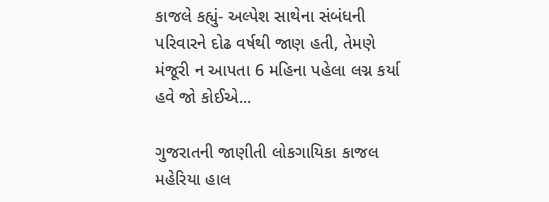કાજલે કહ્યું- અલ્પેશ સાથેના સંબંધની પરિવારને દોઢ વર્ષથી જાણ હતી, તેમણે મંજૂરી ન આપતા 6 મહિના પહેલા લગ્ન કર્યા હવે જો કોઈએ...

ગુજરાતની જાણીતી લોકગાયિકા કાજલ મહેરિયા હાલ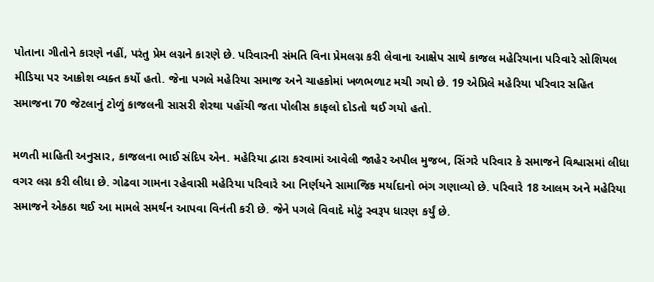પોતાના ગીતોને કારણે નહીં, પરંતુ પ્રેમ લગ્નને કારણે છે. પરિવારની સંમતિ વિના પ્રેમલગ્ન કરી લેવાના આક્ષેપ સાથે કાજલ મહેરિયાના પરિવારે સોશિયલ મીડિયા પર આક્રોશ વ્યક્ત કર્યો હતો. જેના પગલે મહેરિયા સમાજ અને ચાહકોમાં ખળભળાટ મચી ગયો છે. 19 એપ્રિલે મહેરિયા પરિવાર સહિત સમાજના 70 જેટલાનું ટોળું કાજલની સાસરી શેરથા પહોંચી જતા પોલીસ કાફલો દોડતો થઈ ગયો હતો.

મળતી માહિતી અનુસાર, કાજલના ભાઈ સંદિપ એન. મહેરિયા દ્વારા કરવામાં આવેલી જાહેર અપીલ મુજબ, સિંગરે પરિવાર કે સમાજને વિશ્વાસમાં લીધા વગર લગ્ન કરી લીધા છે. ગોઢવા ગામના રહેવાસી મહેરિયા પરિવારે આ નિર્ણયને સામાજિક મર્યાદાનો ભંગ ગણાવ્યો છે. પરિવારે 18 આલમ અને મહેરિયા સમાજને એકઠા થઈ આ મામલે સમર્થન આપવા વિનંતી કરી છે. જેને પગલે વિવાદે મોટું સ્વરૂપ ધારણ કર્યું છે.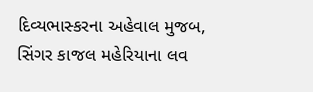દિવ્યભાસ્કરના અહેવાલ મુજબ, સિંગર કાજલ મહેરિયાના લવ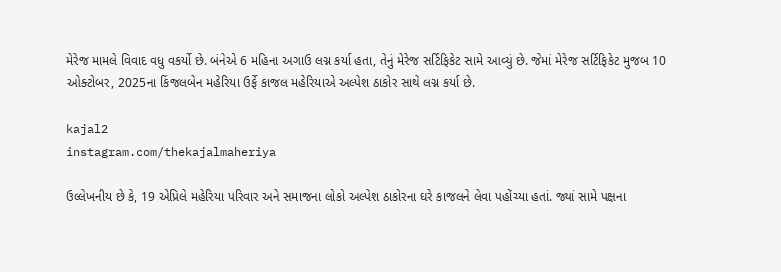મેરેજ મામલે વિવાદ વધુ વકર્યો છે. બંનેએ 6 મહિના અગાઉ લગ્ન કર્યા હતા, તેનું મેરેજ સર્ટિફિકેટ સામે આવ્યું છે. જેમાં મેરેજ સર્ટિફિકેટ મુજબ 10 ઓક્ટોબર, 2025ના કિંજલબેન મહેરિયા ઉર્ફે કાજલ મહેરિયાએ અલ્પેશ ઠાકોર સાથે લગ્ન કર્યા છે.

kajal2
instagram.com/thekajalmaheriya

ઉલ્લેખનીય છે કે, 19 એપ્રિલે મહેરિયા પરિવાર અને સમાજના લોકો અલ્પેશ ઠાકોરના ઘરે કાજલને લેવા પહોંચ્યા હતાં. જ્યાં સામે પક્ષના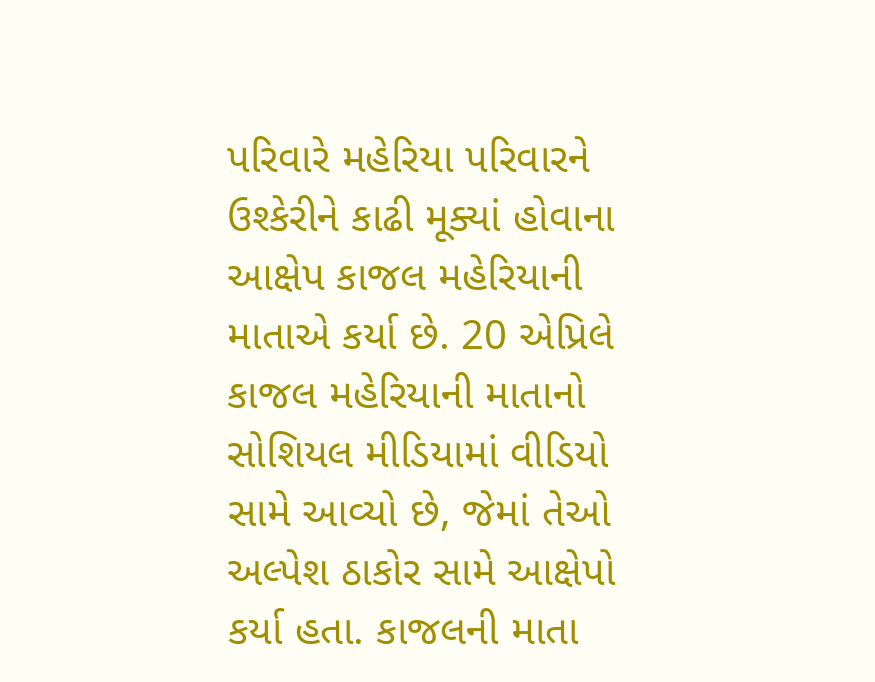પરિવારે મહેરિયા પરિવારને ઉશ્કેરીને કાઢી મૂક્યાં હોવાના આક્ષેપ કાજલ મહેરિયાની માતાએ કર્યા છે. 20 એપ્રિલે કાજલ મહેરિયાની માતાનો સોશિયલ મીડિયામાં વીડિયો સામે આવ્યો છે, જેમાં તેઓ અલ્પેશ ઠાકોર સામે આક્ષેપો કર્યા હતા. કાજલની માતા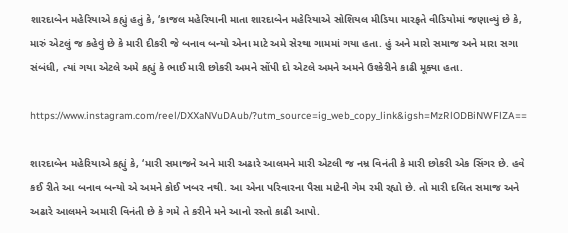શારદાબેન મહેરિયાએ કહ્યું હતું કે, ‘કાજલ મહેરિયાની માતા શારદાબેન મહેરિયાએ સોશિયલ મીડિયા મારફતે વીડિયોમાં જણાવ્યું છે કે, મારું એટલું જ કહેવું છે કે મારી દીકરી જે બનાવ બન્યો એના માટે અમે સેરથા ગામમાં ગયા હતા. હું અને મારો સમાજ અને મારા સગા સંબંધી, ત્યાં ગયા એટલે અમે કહ્યું કે ભાઈ મારી છોકરી અમને સોંપી દો એટલે અમને અમને ઉશ્કેરીને કાઢી મૂક્યા હતા.

https://www.instagram.com/reel/DXXaNVuDAub/?utm_source=ig_web_copy_link&igsh=MzRlODBiNWFlZA==

શારદાબેન મહેરિયાએ કહ્યું કે, ‘મારી સમાજને અને મારી અઢારે આલમને મારી એટલી જ નમ્ર વિનંતી કે મારી છોકરી એક સિંગર છે. હવે કઈ રીતે આ બનાવ બન્યો એ અમને કોઈ ખબર નથી. આ એના પરિવારના પૈસા માટેની ગેમ રમી રહ્યો છે. તો મારી દલિત સમાજ અને અઢારે આલમને અમારી વિનંતી છે કે ગમે તે કરીને મને આનો રસ્તો કાઢી આપો.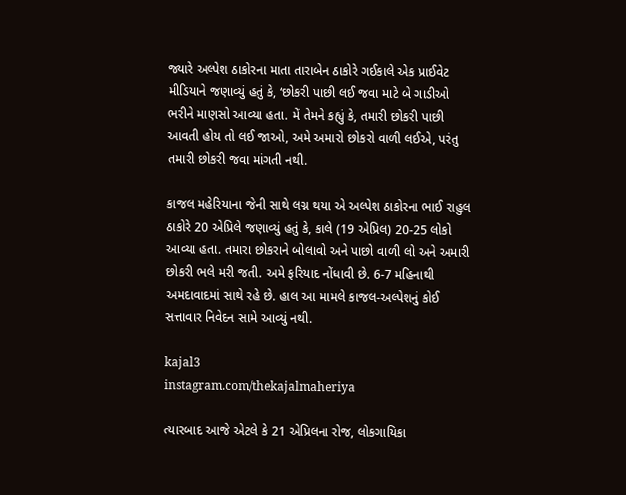જ્યારે અલ્પેશ ઠાકોરના માતા તારાબેન ઠાકોરે ગઈકાલે એક પ્રાઈવેટ મીડિયાને જણાવ્યું હતું કે, ‘છોકરી પાછી લઈ જવા માટે બે ગાડીઓ ભરીને માણસો આવ્યા હતા. મેં તેમને કહ્યું કે, તમારી છોકરી પાછી આવતી હોય તો લઈ જાઓ, અમે અમારો છોકરો વાળી લઈએ, પરંતુ તમારી છોકરી જવા માંગતી નથી.

કાજલ મહેરિયાના જેની સાથે લગ્ન થયા એ અલ્પેશ ઠાકોરના ભાઈ રાહુલ ઠાકોરે 20 એપ્રિલે જણાવ્યું હતું કે, કાલે (19 એપ્રિલ) 20-25 લોકો આવ્યા હતા. તમારા છોકરાને બોલાવો અને પાછો વાળી લો અને અમારી છોકરી ભલે મરી જતી. અમે ફરિયાદ નોંધાવી છે. 6-7 મહિનાથી અમદાવાદમાં સાથે રહે છે. હાલ આ મામલે કાજલ-અલ્પેશનું કોઈ સત્તાવાર નિવેદન સામે આવ્યું નથી.

kajal3
instagram.com/thekajalmaheriya

ત્યારબાદ આજે એટલે કે 21 એપ્રિલના રોજ, લોકગાયિકા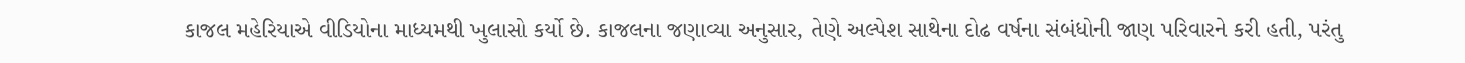કાજલ મહેરિયાએ વીડિયોના માધ્યમથી ખુલાસો કર્યો છે. કાજલના જણાવ્યા અનુસાર, તેણે અલ્પેશ સાથેના દોઢ વર્ષના સંબંધોની જાણ પરિવારને કરી હતી, પરંતુ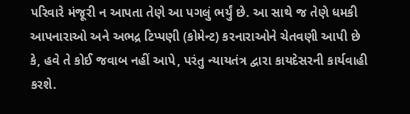પરિવારે મંજૂરી ન આપતા તેણે આ પગલું ભર્યું છે. આ સાથે જ તેણે ધમકી આપનારાઓ અને અભદ્ર ટિપ્પણી (કોમેન્ટ) કરનારાઓને ચેતવણી આપી છે કે, હવે તે કોઈ જવાબ નહીં આપે, પરંતુ ન્યાયતંત્ર દ્વારા કાયદેસરની કાર્યવાહી કરશે.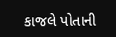કાજલે પોતાની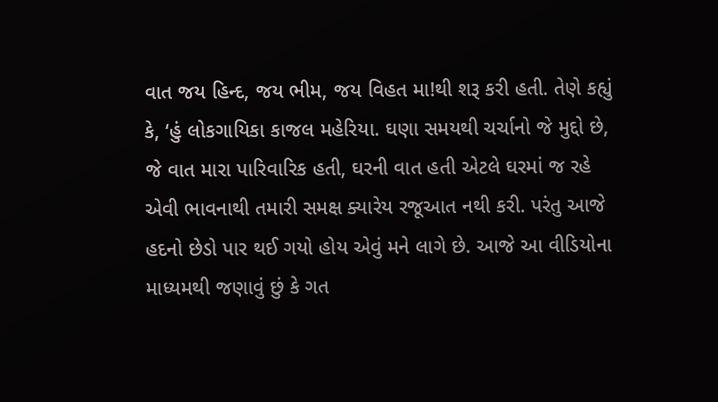વાત જય હિન્દ, જય ભીમ, જય વિહત મા!થી શરૂ કરી હતી. તેણે કહ્યું કે, ‘હું લોકગાયિકા કાજલ મહેરિયા. ઘણા સમયથી ચર્ચાનો જે મુદ્દો છે, જે વાત મારા પારિવારિક હતી, ઘરની વાત હતી એટલે ઘરમાં જ રહે એવી ભાવનાથી તમારી સમક્ષ ક્યારેય રજૂઆત નથી કરી. પરંતુ આજે હદનો છેડો પાર થઈ ગયો હોય એવું મને લાગે છે. આજે આ વીડિયોના માધ્યમથી જણાવું છું કે ગત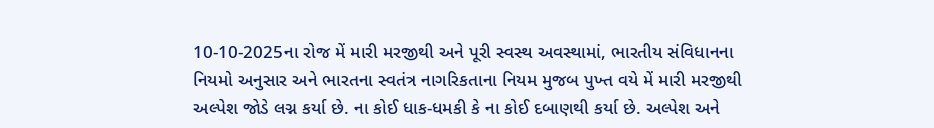10-10-2025ના રોજ મેં મારી મરજીથી અને પૂરી સ્વસ્થ અવસ્થામાં, ભારતીય સંવિધાનના નિયમો અનુસાર અને ભારતના સ્વતંત્ર નાગરિકતાના નિયમ મુજબ પુખ્ત વયે મેં મારી મરજીથી અલ્પેશ જોડે લગ્ન કર્યા છે. ના કોઈ ધાક-ધમકી કે ના કોઈ દબાણથી કર્યા છે. અલ્પેશ અને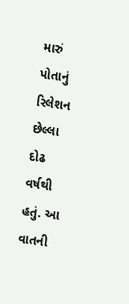મારું પોતાનું રિલેશન છેલ્લા દોઢ વર્ષથી હતું. આ વાતની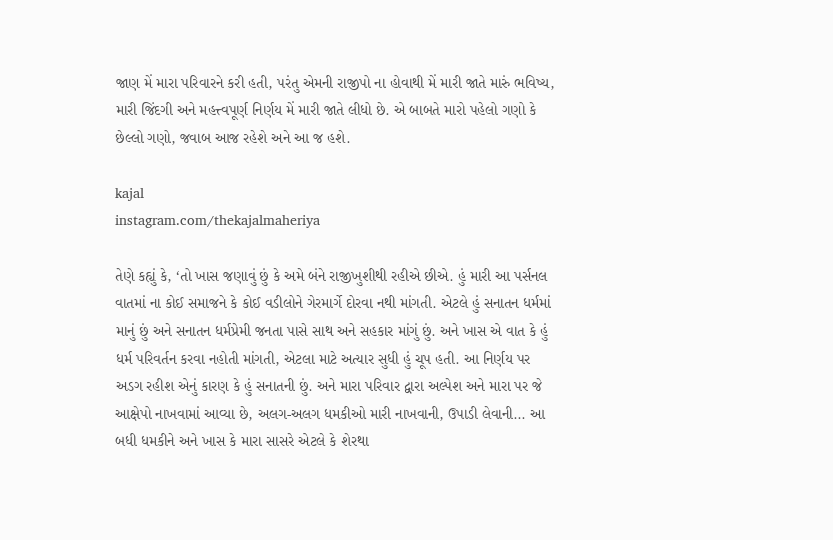જાણ મેં મારા પરિવારને કરી હતી, પરંતુ એમની રાજીપો ના હોવાથી મેં મારી જાતે મારું ભવિષ્ય, મારી જિંદગી અને મહત્ત્વપૂર્ણ નિર્ણય મેં મારી જાતે લીધો છે. એ બાબતે મારો પહેલો ગણો કે છેલ્લો ગણો, જવાબ આજ રહેશે અને આ જ હશે.

kajal
instagram.com/thekajalmaheriya

તેણે કહ્યું કે, ‘તો ખાસ જણાવું છું કે અમે બંને રાજીખુશીથી રહીએ છીએ. હું મારી આ પર્સનલ વાતમાં ના કોઈ સમાજને કે કોઈ વડીલોને ગેરમાર્ગે દોરવા નથી માંગતી. એટલે હું સનાતન ધર્મમાં માનું છું અને સનાતન ધર્મપ્રેમી જનતા પાસે સાથ અને સહકાર માંગું છું. અને ખાસ એ વાત કે હું ધર્મ પરિવર્તન કરવા નહોતી માંગતી, એટલા માટે અત્યાર સુધી હું ચૂપ હતી. આ નિર્ણય પર અડગ રહીશ એનું કારણ કે હું સનાતની છું. અને મારા પરિવાર દ્વારા અલ્પેશ અને મારા પર જે આક્ષેપો નાખવામાં આવ્યા છે, અલગ-અલગ ધમકીઓ મારી નાખવાની, ઉપાડી લેવાની... આ બધી ધમકીને અને ખાસ કે મારા સાસરે એટલે કે શેરથા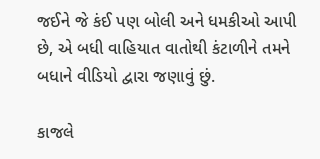જઈને જે કંઈ પણ બોલી અને ધમકીઓ આપી છે, એ બધી વાહિયાત વાતોથી કંટાળીને તમને બધાને વીડિયો દ્વારા જણાવું છું.

કાજલે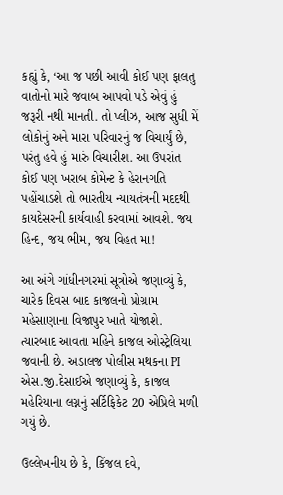કહ્યું કે, ‘આ જ પછી આવી કોઈ પણ ફાલતુ વાતોનો મારે જવાબ આપવો પડે એવું હું જરૂરી નથી માનતી. તો પ્લીઝ, આજ સુધી મેં લોકોનું અને મારા પરિવારનું જ વિચાર્યું છે, પરંતુ હવે હું મારું વિચારીશ. આ ઉપરાંત કોઈ પણ ખરાબ કોમેન્ટ કે હેરાનગતિ પહોંચાડશે તો ભારતીય ન્યાયતંત્રની મદદથી કાયદેસરની કાર્યવાહી કરવામાં આવશે. જય હિન્દ, જય ભીમ, જય વિહત મા!

આ અંગે ગાંધીનગરમાં સૂત્રોએ જણાવ્યું કે, ચારેક દિવસ બાદ કાજલનો પ્રોગ્રામ મહેસાણાના વિજાપુર ખાતે યોજાશે. ત્યારબાદ આવતા મહિને કાજલ ઓસ્ટ્રેલિયા જવાની છે. અડાલજ પોલીસ મથકના PI એસ.જી.દેસાઈએ જણાવ્યું કે, કાજલ મહેરિયાના લગ્નનું સર્ટિફિકેટ 20 એપ્રિલે મળી ગયું છે.

ઉલ્લેખનીય છે કે, કિંજલ દવે,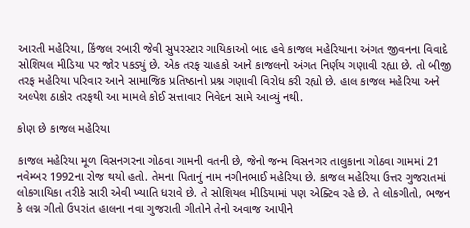આરતી મહેરિયા, કિંજલ રબારી જેવી સુપરસ્ટાર ગાયિકાઓ બાદ હવે કાજલ મહેરિયાના અંગત જીવનના વિવાદે સોશિયલ મીડિયા પર જોર પકડ્યું છે. એક તરફ ચાહકો આને કાજલનો અંગત નિર્ણય ગણાવી રહ્યા છે. તો બીજી તરફ મહેરિયા પરિવાર આને સામાજિક પ્રતિષ્ઠાનો પ્રશ્ન ગણાવી વિરોધ કરી રહ્યો છે. હાલ કાજલ મહેરિયા અને અલ્પેશ ઠાકોર તરફથી આ મામલે કોઈ સત્તાવાર નિવેદન સામે આવ્યું નથી.

કોણ છે કાજલ મહેરિયા

કાજલ મહેરિયા મૂળ વિસનગરના ગોઠવા ગામની વતની છે, જેનો જન્મ વિસનગર તાલુકાના ગોઠવા ગામમાં 21 નવેમ્બર 1992ના રોજ થયો હતો. તેમના પિતાનું નામ નગીનભાઈ મહેરિયા છે. કાજલ મહેરિયા ઉત્તર ગુજરાતમાં લોકગાયિકા તરીકે સારી એવી ખ્યાતિ ધરાવે છે. તે સોશિયલ મીડિયામાં પણ એક્ટિવ રહે છે. તે લોકગીતો, ભજન કે લગ્ન ગીતો ઉપરાંત હાલના નવા ગુજરાતી ગીતોને તેનો અવાજ આપીને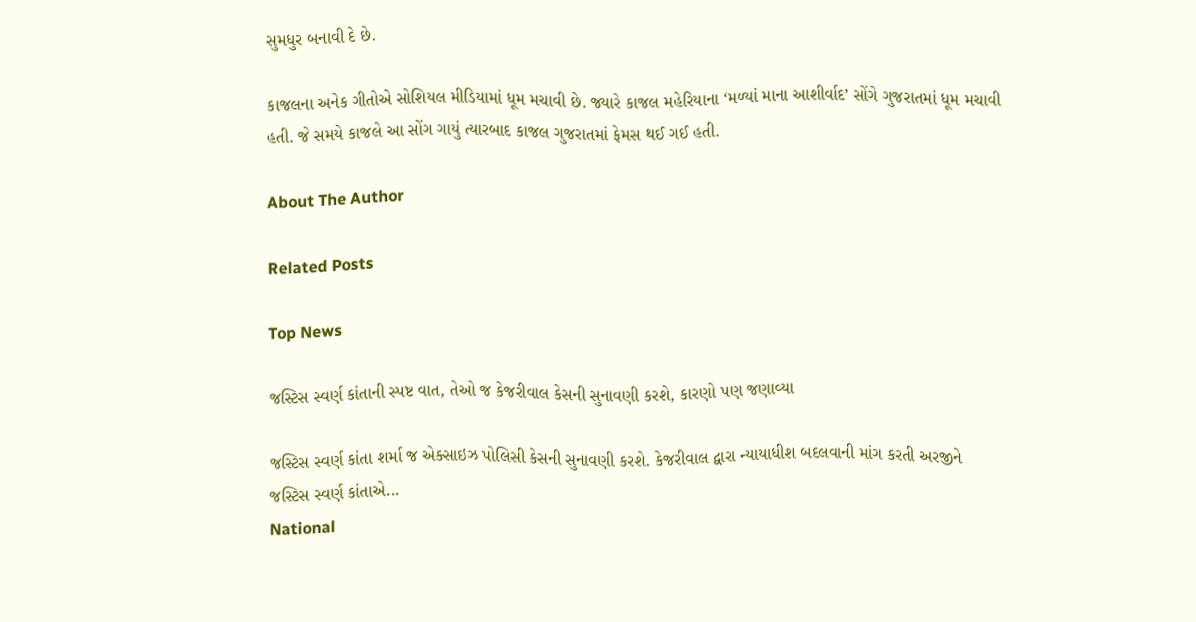સુમધુર બનાવી દે છે.

કાજલના અનેક ગીતોએ સોશિયલ મીડિયામાં ધૂમ મચાવી છે. જ્યારે કાજલ મહેરિયાના ‘મળ્યાં માના આશીર્વાદ’ સોંગે ગુજરાતમાં ધૂમ મચાવી હતી. જે સમયે કાજલે આ સોંગ ગાયું ત્યારબાદ કાજલ ગુજરાતમાં ફેમસ થઈ ગઈ હતી.

About The Author

Related Posts

Top News

જસ્ટિસ સ્વર્ણ કાંતાની સ્પષ્ટ વાત, તેઓ જ કેજરીવાલ કેસની સુનાવણી કરશે, કારણો પણ જણાવ્યા

જસ્ટિસ સ્વર્ણ કાંતા શર્મા જ એક્સાઇઝ પોલિસી કેસની સુનાવણી કરશે. કેજરીવાલ દ્વારા ન્યાયાધીશ બદલવાની માંગ કરતી અરજીને જસ્ટિસ સ્વર્ણ કાંતાએ...
National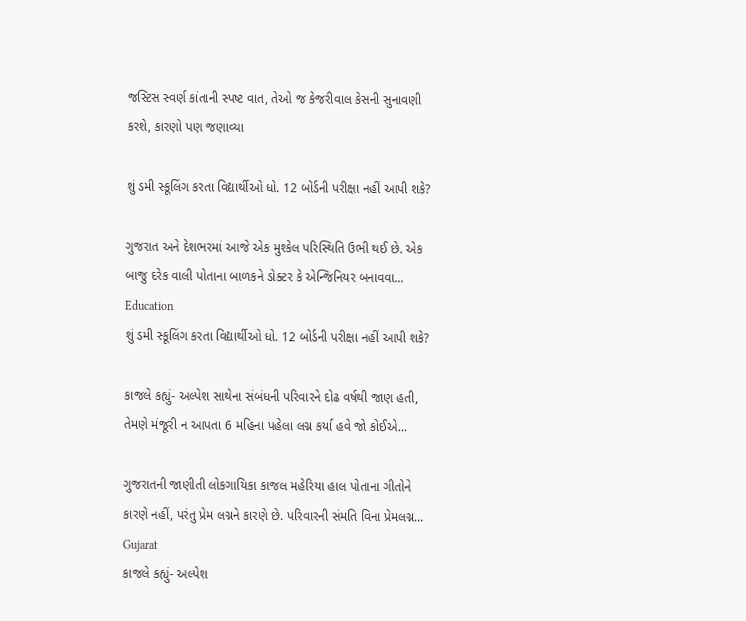જસ્ટિસ સ્વર્ણ કાંતાની સ્પષ્ટ વાત, તેઓ જ કેજરીવાલ કેસની સુનાવણી કરશે, કારણો પણ જણાવ્યા

શું ડમી સ્કૂલિંગ કરતા વિદ્યાર્થીઓ ધો. 12 બોર્ડની પરીક્ષા નહીં આપી શકે?

ગુજરાત અને દેશભરમાં આજે એક મુશ્કેલ પરિસ્થિતિ ઉભી થઈ છે. એક બાજુ દરેક વાલી પોતાના બાળકને ડોક્ટર કે એન્જિનિયર બનાવવા...
Education
શું ડમી સ્કૂલિંગ કરતા વિદ્યાર્થીઓ ધો. 12 બોર્ડની પરીક્ષા નહીં આપી શકે?

કાજલે કહ્યું- અલ્પેશ સાથેના સંબંધની પરિવારને દોઢ વર્ષથી જાણ હતી, તેમણે મંજૂરી ન આપતા 6 મહિના પહેલા લગ્ન કર્યા હવે જો કોઈએ...

ગુજરાતની જાણીતી લોકગાયિકા કાજલ મહેરિયા હાલ પોતાના ગીતોને કારણે નહીં, પરંતુ પ્રેમ લગ્નને કારણે છે. પરિવારની સંમતિ વિના પ્રેમલગ્ન...
Gujarat
કાજલે કહ્યું- અલ્પેશ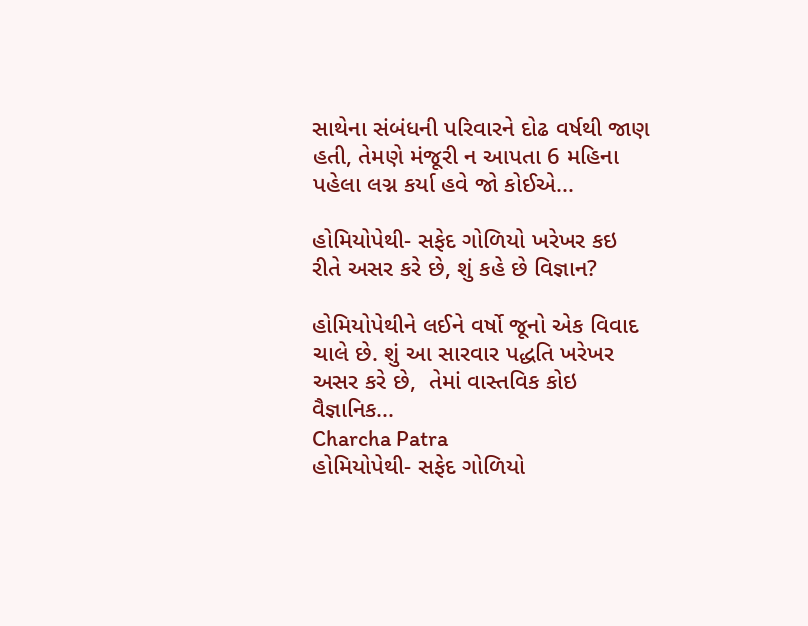સાથેના સંબંધની પરિવારને દોઢ વર્ષથી જાણ હતી, તેમણે મંજૂરી ન આપતા 6 મહિના પહેલા લગ્ન કર્યા હવે જો કોઈએ...

હોમિયોપેથી- સફેદ ગોળિયો ખરેખર કઇ રીતે અસર કરે છે, શું કહે છે વિજ્ઞાન?

હોમિયોપેથીને લઈને વર્ષો જૂનો એક વિવાદ ચાલે છે. શું આ સારવાર પદ્ધતિ ખરેખર અસર કરે છે,  તેમાં વાસ્તવિક કોઇ વૈજ્ઞાનિક...
Charcha Patra
હોમિયોપેથી- સફેદ ગોળિયો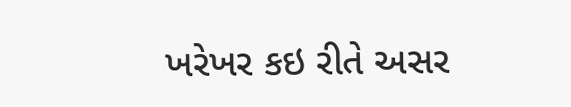ખરેખર કઇ રીતે અસર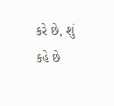કરે છે, શું કહે છે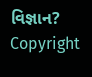વિજ્ઞાન?
Copyright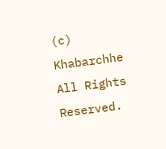(c) Khabarchhe All Rights Reserved.